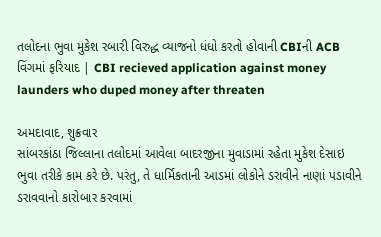તલોદના ભુવા મુકેશ રબારી વિરુદ્ધ વ્યાજનો ધંધો કરતો હોવાની CBIની ACB વિંગમાં ફરિયાદ | CBI recieved application against money launders who duped money after threaten

અમદાવાદ, શુક્રવાર
સાંબરકાંઠા જિલ્લાના તલોદમાં આવેલા બાદરજીના મુવાડામાં રહેતા મુકેશ દેસાઇ ભુવા તરીકે કામ કરે છે. પરંતુ, તે ધાર્મિકતાની આડમાં લોકોને ડરાવીને નાણાં પડાવીને ડરાવવાનો કારોબાર કરવામાં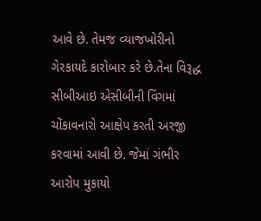આવે છે. તેમજ વ્યાજખોરીનો ગેરકાયદે કારોબાર કરે છે.તેના વિરૂદ્ધ સીબીઆઇ એસીબીની વિંગમાં ચોંકાવનારો આક્ષેપ કરતી અરજી કરવામાં આવી છે. જેમાં ગંભીર આરોપ મુકાયો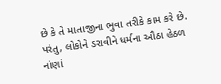છે કે તે માતાજીના ભુવા તરીકે કામ કરે છે. પરંતુ, લોકોને ડરાવીને ધર્મના ઔઠા હેઠળ નાંણાં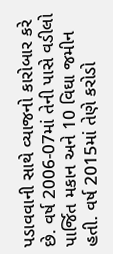પડાવવાની સાથે વ્યાજનો કારોબાર કરે છે. વર્ષ 2006-07માં તેની પાસે વડીલો પાર્જિત મકાન અને 10 વિઘા જમીન હતી. વર્ષ 2015માં તેણે કરોડો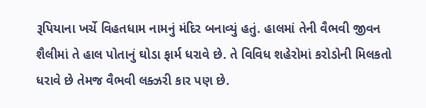રૂપિયાના ખર્ચે વિહતધામ નામનું મંદિર બનાવ્યું હતું. હાલમાં તેની વૈભવી જીવન શૈલીમાં તે હાલ પોતાનું ઘોડા ફાર્મ ધરાવે છે. તે વિવિધ શહેરોમાં કરોડોની મિલકતો ધરાવે છે તેમજ વૈભવી લક્ઝરી કાર પણ છે.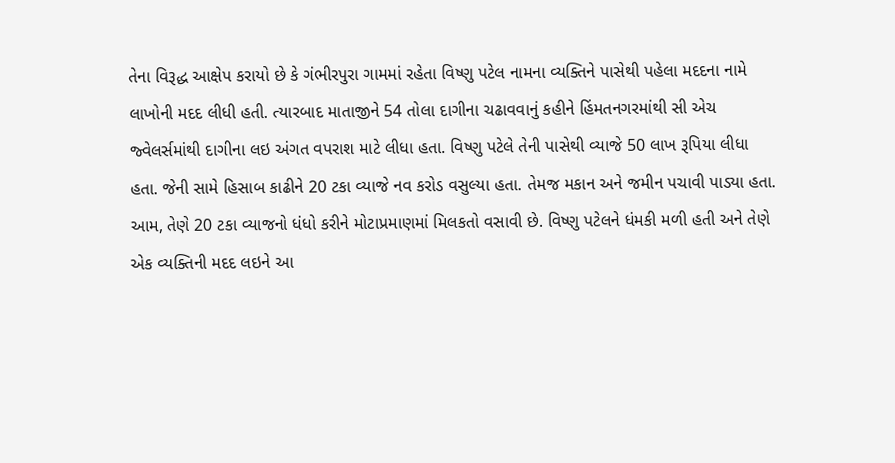તેના વિરૂદ્ધ આક્ષેપ કરાયો છે કે ગંભીરપુરા ગામમાં રહેતા વિષ્ણુ પટેલ નામના વ્યક્તિને પાસેથી પહેલા મદદના નામે લાખોની મદદ લીધી હતી. ત્યારબાદ માતાજીને 54 તોલા દાગીના ચઢાવવાનું કહીને હિંમતનગરમાંથી સી એચ જ્વેલર્સમાંથી દાગીના લઇ અંગત વપરાશ માટે લીધા હતા. વિષ્ણુ પટેલે તેની પાસેથી વ્યાજે 50 લાખ રૂપિયા લીધા હતા. જેની સામે હિસાબ કાઢીને 20 ટકા વ્યાજે નવ કરોડ વસુલ્યા હતા. તેમજ મકાન અને જમીન પચાવી પાડ્યા હતા.
આમ, તેણે 20 ટકા વ્યાજનો ધંધો કરીને મોટાપ્રમાણમાં મિલકતો વસાવી છે. વિષ્ણુ પટેલને ધંમકી મળી હતી અને તેણે એક વ્યક્તિની મદદ લઇને આ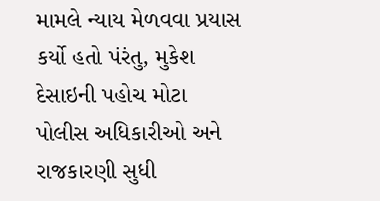મામલે ન્યાય મેળવવા પ્રયાસ કર્યો હતો પંરંતુ, મુકેશ દેસાઇની પહોચ મોટા પોલીસ અધિકારીઓ અને રાજકારણી સુધી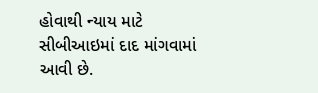હોવાથી ન્યાય માટે સીબીઆઇમાં દાદ માંગવામાં આવી છે.